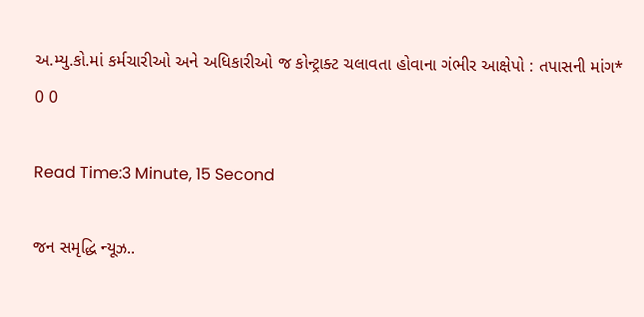અ.મ્યુ.કો.માં કર્મચારીઓ અને અધિકારીઓ જ કોન્ટ્રાક્ટ ચલાવતા હોવાના ગંભીર આક્ષેપો : તપાસની માંગ*
0 0

Read Time:3 Minute, 15 Second

જન સમૃદ્ધિ ન્યૂઝ..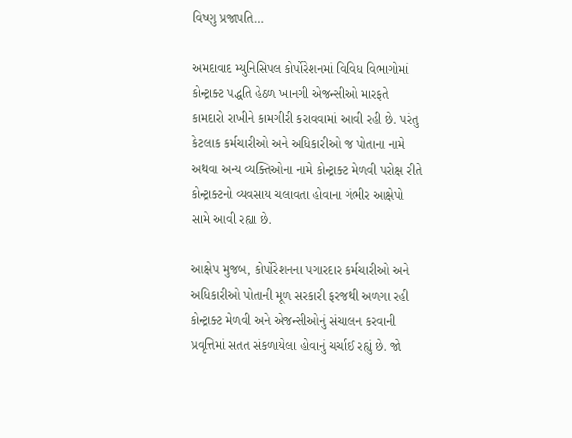વિષ્ણુ પ્રજાપતિ…

અમદાવાદ મ્યુનિસિપલ કોર્પોરેશનમાં વિવિધ વિભાગોમાં કોન્ટ્રાક્ટ પદ્ધતિ હેઠળ ખાનગી એજન્સીઓ મારફતે કામદારો રાખીને કામગીરી કરાવવામાં આવી રહી છે. પરંતુ કેટલાક કર્મચારીઓ અને અધિકારીઓ જ પોતાના નામે અથવા અન્ય વ્યક્તિઓના નામે કોન્ટ્રાક્ટ મેળવી પરોક્ષ રીતે કોન્ટ્રાક્ટનો વ્યવસાય ચલાવતા હોવાના ગંભીર આક્ષેપો સામે આવી રહ્યા છે.

આક્ષેપ મુજબ, કોર્પોરેશનના પગારદાર કર્મચારીઓ અને અધિકારીઓ પોતાની મૂળ સરકારી ફરજથી અળગા રહી કોન્ટ્રાક્ટ મેળવી અને એજન્સીઓનું સંચાલન કરવાની પ્રવૃત્તિમાં સતત સંકળાયેલા હોવાનું ચર્ચાઈ રહ્યું છે. જો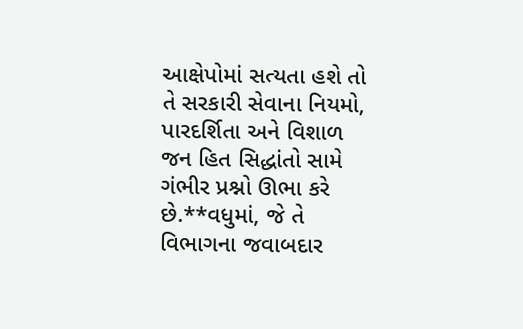આક્ષેપોમાં સત્યતા હશે તો તે સરકારી સેવાના નિયમો, પારદર્શિતા અને વિશાળ જન હિત સિદ્ધાંતો સામે ગંભીર પ્રશ્નો ઊભા કરે છે.**વધુમાં, જે તે વિભાગના જવાબદાર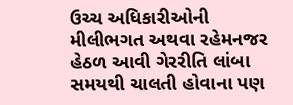ઉચ્ચ અધિકારીઓની મીલીભગત અથવા રહેમનજર હેઠળ આવી ગેરરીતિ લાંબા સમયથી ચાલતી હોવાના પણ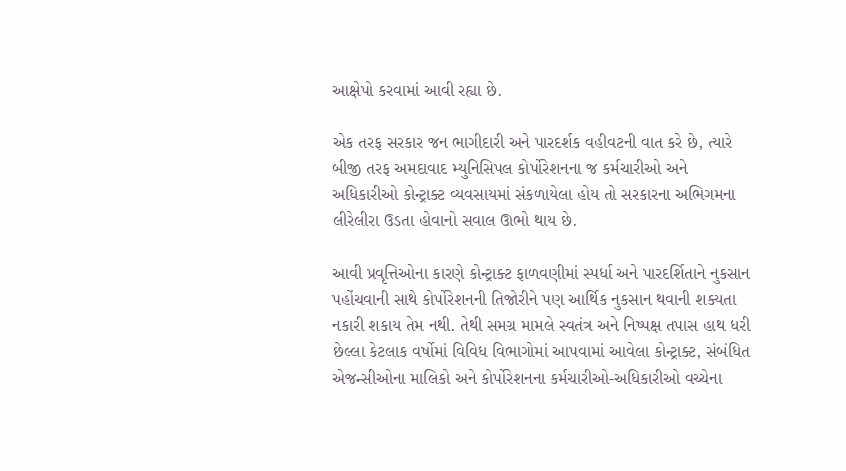આક્ષેપો કરવામાં આવી રહ્યા છે.

એક તરફ સરકાર જન ભાગીદારી અને પારદર્શક વહીવટની વાત કરે છે, ત્યારે બીજી તરફ અમદાવાદ મ્યુનિસિપલ કોર્પોરેશનના જ કર્મચારીઓ અને અધિકારીઓ કોન્ટ્રાક્ટ વ્યવસાયમાં સંકળાયેલા હોય તો સરકારના અભિગમના લીરેલીરા ઉડતા હોવાનો સવાલ ઊભો થાય છે.

આવી પ્રવૃત્તિઓના કારણે કોન્ટ્રાક્ટ ફાળવણીમાં સ્પર્ધા અને પારદર્શિતાને નુકસાન પહોંચવાની સાથે કોર્પોરેશનની તિજોરીને પણ આર્થિક નુકસાન થવાની શક્યતા નકારી શકાય તેમ નથી. તેથી સમગ્ર મામલે સ્વતંત્ર અને નિષ્પક્ષ તપાસ હાથ ધરી છેલ્લા કેટલાક વર્ષોમાં વિવિધ વિભાગોમાં આપવામાં આવેલા કોન્ટ્રાક્ટ, સંબંધિત એજન્સીઓના માલિકો અને કોર્પોરેશનના કર્મચારીઓ-અધિકારીઓ વચ્ચેના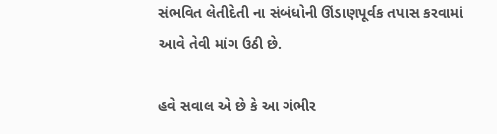સંભવિત લેતીદેતી ના સંબંધોની ઊંડાણપૂર્વક તપાસ કરવામાં આવે તેવી માંગ ઉઠી છે.

હવે સવાલ એ છે કે આ ગંભીર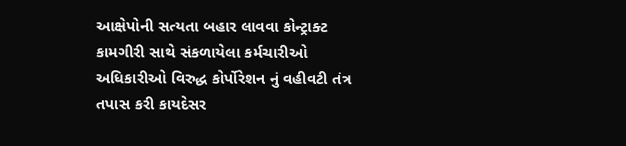આક્ષેપોની સત્યતા બહાર લાવવા કોન્ટ્રાક્ટ કામગીરી સાથે સંકળાયેલા કર્મચારીઓ અધિકારીઓ વિરુદ્ધ કોર્પોરેશન નું વહીવટી તંત્ર તપાસ કરી કાયદેસર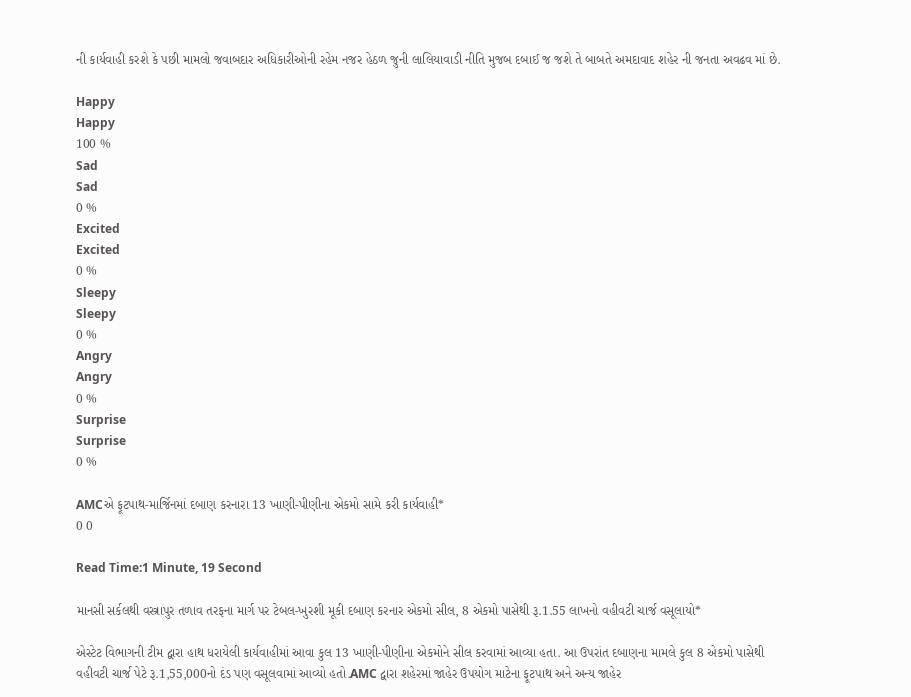ની કાર્યવાહી કરશે કે પછી મામલો જવાબદાર અધિકારીઓની રહેમ નજર હેઠળ જુની લાલિયાવાડી નીતિ મુજબ દબાઈ જ જશે તે બાબતે અમદાવાદ શહેર ની જનતા અવઢવ માં છે.

Happy
Happy
100 %
Sad
Sad
0 %
Excited
Excited
0 %
Sleepy
Sleepy
0 %
Angry
Angry
0 %
Surprise
Surprise
0 %

AMCએ ફૂટપાથ-માર્જિનમાં દબાણ કરનારા 13 ખાણી-પીણીના એકમો સામે કરી કાર્યવાહી*
0 0

Read Time:1 Minute, 19 Second

માનસી સર્કલથી વસ્ત્રાપુર તળાવ તરફના માર્ગ પર ટેબલ-ખુરશી મૂકી દબાણ કરનાર એકમો સીલ, 8 એકમો પાસેથી રૂ.1.55 લાખનો વહીવટી ચાર્જ વસૂલાયો*

એસ્ટેટ વિભાગની ટીમ દ્વારા હાથ ધરાયેલી કાર્યવાહીમાં આવા કુલ 13 ખાણી-પીણીના એકમોને સીલ કરવામાં આવ્યા હતા. આ ઉપરાંત દબાણના મામલે કુલ 8 એકમો પાસેથી વહીવટી ચાર્જ પેટે રૂ.1,55,000નો દંડ પણ વસૂલવામાં આવ્યો હતો.AMC દ્વારા શહેરમાં જાહેર ઉપયોગ માટેના ફૂટપાથ અને અન્ય જાહેર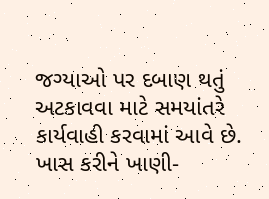જગ્યાઓ પર દબાણ થતું અટકાવવા માટે સમયાંતરે કાર્યવાહી કરવામાં આવે છે. ખાસ કરીને ખાણી-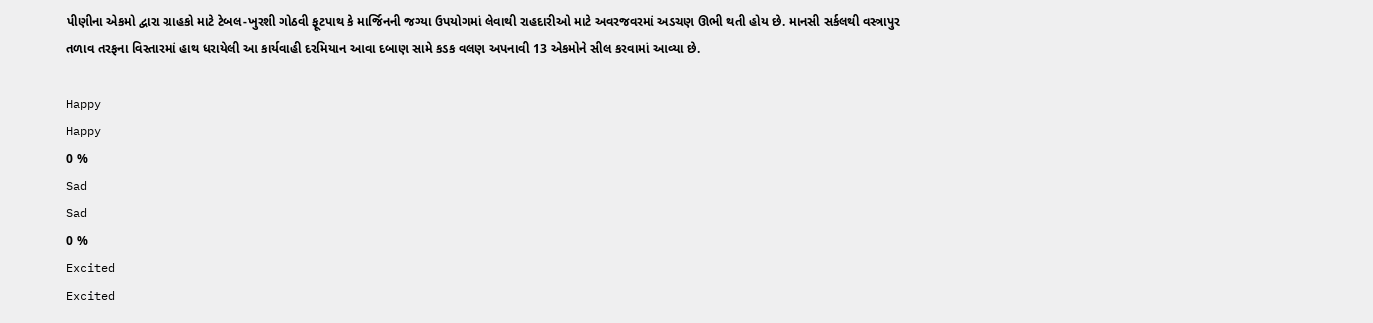પીણીના એકમો દ્વારા ગ્રાહકો માટે ટેબલ-ખુરશી ગોઠવી ફૂટપાથ કે માર્જિનની જગ્યા ઉપયોગમાં લેવાથી રાહદારીઓ માટે અવરજવરમાં અડચણ ઊભી થતી હોય છે. માનસી સર્કલથી વસ્ત્રાપુર તળાવ તરફના વિસ્તારમાં હાથ ધરાયેલી આ કાર્યવાહી દરમિયાન આવા દબાણ સામે કડક વલણ અપનાવી 13 એકમોને સીલ કરવામાં આવ્યા છે.

Happy
Happy
0 %
Sad
Sad
0 %
Excited
Excited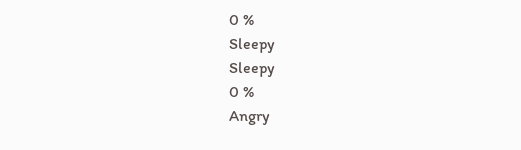0 %
Sleepy
Sleepy
0 %
Angry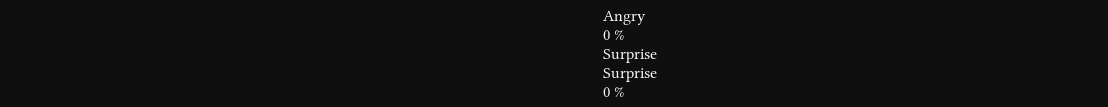Angry
0 %
Surprise
Surprise
0 %